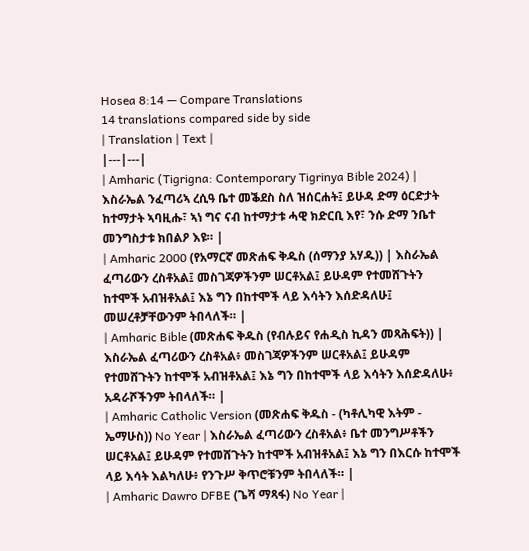Hosea 8:14 — Compare Translations
14 translations compared side by side
| Translation | Text |
|---|---|
| Amharic (Tigrigna: Contemporary Tigrinya Bible 2024) | እስራኤል ንፈጣሪኣ ረሲዓ ቤተ መቕደስ ስለ ዝሰርሐት፤ ይሁዳ ድማ ዕርድታት ከተማታት ኣባዚሑ፣ ኣነ ግና ናብ ከተማታቱ ሓዊ ክድርቢ እየ፣ ንሱ ድማ ንቤተ መንግስታቱ ክበልዖ እዩ። |
| Amharic 2000 (የአማርኛ መጽሐፍ ቅዱስ (ሰማንያ አሃዱ)) | እስራኤል ፈጣሪውን ረስቶአል፤ መስገጃዎችንም ሠርቶአል፤ ይሁዳም የተመሸጉትን ከተሞች አብዝቶአል፤ እኔ ግን በከተሞች ላይ እሳትን እሰድዳለሁ፤ መሠረቶቻቸውንም ትበላለች። |
| Amharic Bible (መጽሐፍ ቅዱስ (የብሉይና የሐዲስ ኪዳን መጻሕፍት)) | እስራኤል ፈጣሪውን ረስቶአል፥ መስገጃዎችንም ሠርቶአል፤ ይሁዳም የተመሸጉትን ከተሞች አብዝቶአል፤ እኔ ግን በከተሞች ላይ እሳትን እሰድዳለሁ፥ አዳራሾችንም ትበላለች። |
| Amharic Catholic Version (መጽሐፍ ቅዱስ - (ካቶሊካዊ እትም - ኤማሁስ)) No Year | እስራኤል ፈጣሪውን ረስቶአል፥ ቤተ መንግሥቶችን ሠርቶአል፤ ይሁዳም የተመሸጉትን ከተሞች አብዝቶአል፤ እኔ ግን በእርሱ ከተሞች ላይ እሳት እልካለሁ፥ የንጉሥ ቅጥሮቹንም ትበላለች። |
| Amharic Dawro DFBE (ጌሻ ማጻፋ) No Year |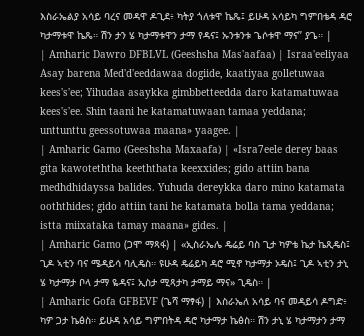እስራኤልያ አሳይ ባረና መዳዋ ዶጊደ፥ ካትያ ጎለቱዋ ኬጼ፤ ይሁዳ አሳይካ ግምበቴዳ ዳሮ ካታማቱዋ ኬጼ። ሽን ታን ሄ ካታማቱዋን ታማ የዳና፤ ኡንቱንቱ ጌሶቱዋ ማና” ያጌ። |
| Amharic Dawro DFBLVL (Geeshsha Mas'aafaa) | Israa'eeliyaa Asay barena Med'd'eeddawaa dogiide, kaatiyaa golletuwaa kees's'ee; Yihudaa asaykka gimbbetteedda daro katamatuwaa kees's'ee. Shin taani he katamatuwaan tamaa yeddana; unttunttu geessotuwaa maana» yaagee. |
| Amharic Gamo (Geeshsha Maxaafa) | «Isra7eele derey baas gita kawoteththa keeththata keexxides; gido attiin bana medhdhidayssa balides. Yuhuda dereykka daro mino katamata ooththides; gido attiin tani he katamata bolla tama yeddana; istta miixataka tamay maana» gides. |
| Amharic Gamo (ጋሞ ማጻፋ) | «ኢስራኤሌ ዴሬይ ባስ ጊታ ካዎቴ ኬታ ኬጺዴስ፤ ጊዶ ኣቲን ባና ሜዳይሳ ባሊዴስ። ዩሁዳ ዴሬይካ ዳሮ ሚኖ ካታማታ ኦዴስ፤ ጊዶ ኣቲን ታኒ ሄ ካታማታ ቦላ ታማ ዬዳና፤ ኢስታ ሚጻታካ ታማይ ማና» ጊዴስ። |
| Amharic Gofa GFBEVF (ጌሻ ማፃፋ) | እስራኤለ አሳይ ባና መዳይሳ ዶግድ፥ ካዎ ጋታ ኬፅስ። ይሁዳ አሳይ ግምበትዳ ዳሮ ካታማታ ኬፅስ። ሽን ታኒ ሄ ካታማታን ታማ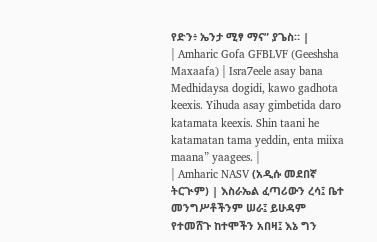የድን፥ ኤንታ ሚፃ ማና” ያጌስ። |
| Amharic Gofa GFBLVF (Geeshsha Maxaafa) | Isra7eele asay bana Medhidaysa dogidi, kawo gadhota keexis. Yihuda asay gimbetida daro katamata keexis. Shin taani he katamatan tama yeddin, enta miixa maana” yaagees. |
| Amharic NASV (አዲሱ መደበኛ ትርጒም) | እስራኤል ፈጣሪውን ረሳ፤ ቤተ መንግሥቶችንም ሠራ፤ ይሁዳም የተመሸጉ ከተሞችን አበዛ፤ እኔ ግን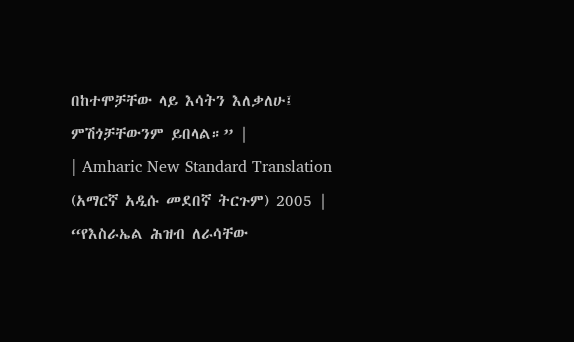በከተሞቻቸው ላይ እሳትን እለቃለሁ፤ ምሽጎቻቸውንም ይበላል።” |
| Amharic New Standard Translation (አማርኛ አዲሱ መደበኛ ትርጉም) 2005 | “የእስራኤል ሕዝብ ለራሳቸው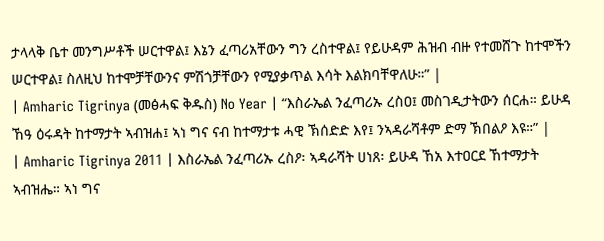ታላላቅ ቤተ መንግሥቶች ሠርተዋል፤ እኔን ፈጣሪአቸውን ግን ረስተዋል፤ የይሁዳም ሕዝብ ብዙ የተመሸጉ ከተሞችን ሠርተዋል፤ ስለዚህ ከተሞቻቸውንና ምሽጎቻቸውን የሚያቃጥል እሳት እልክባቸዋለሁ።” |
| Amharic Tigrinya (መፅሓፍ ቅዱስ) No Year | “እስራኤል ንፈጣሪኡ ረስዐ፤ መስገዲታትውን ሰርሐ። ይሁዳ ኸዓ ዕሩዳት ከተማታት ኣብዝሐ፤ ኣነ ግና ናብ ከተማታቱ ሓዊ ኽሰድድ እየ፤ ንኣዳራሻቶም ድማ ኽበልዖ እዩ።” |
| Amharic Tigrinya 2011 | እስራኤል ንፈጣሪኡ ረስዖ፡ ኣዳራሻት ሀነጸ፡ ይሁዳ ኸአ እተዐርደ ኸተማታት ኣብዝሔ። ኣነ ግና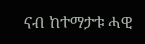ናብ ከተማታቱ ሓዊ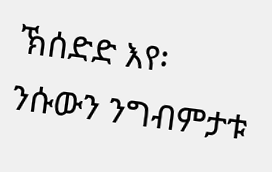ኽሰድድ እየ፡ ንሱውን ንግብምታቱ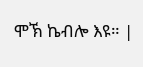ሞኽ ኬብሎ እዩ። |